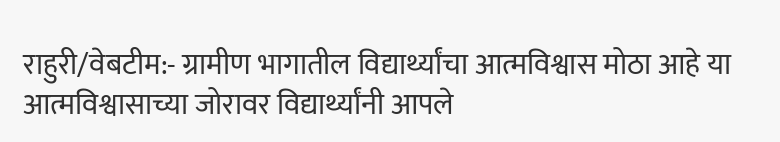राहुरी/वेबटीम:- ग्रामीण भागातील विद्यार्थ्यांचा आत्मविश्वास मोठा आहे या आत्मविश्वासाच्या जोरावर विद्यार्थ्यांनी आपले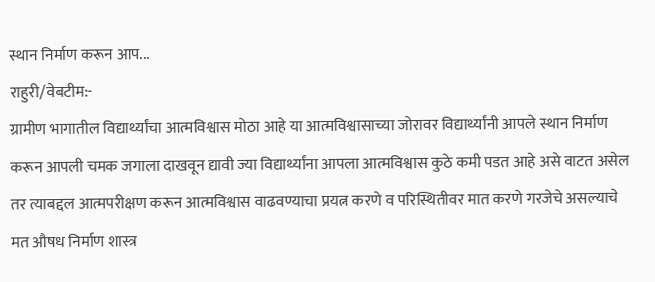स्थान निर्माण करून आप...
राहुरी/वेबटीम:-
ग्रामीण भागातील विद्यार्थ्यांचा आत्मविश्वास मोठा आहे या आत्मविश्वासाच्या जोरावर विद्यार्थ्यांनी आपले स्थान निर्माण करून आपली चमक जगाला दाखवून द्यावी ज्या विद्यार्थ्यांना आपला आत्मविश्वास कुठे कमी पडत आहे असे वाटत असेल तर त्याबद्दल आत्मपरीक्षण करून आत्मविश्वास वाढवण्याचा प्रयत्न करणे व परिस्थितीवर मात करणे गरजेचे असल्याचे मत औषध निर्माण शास्त्र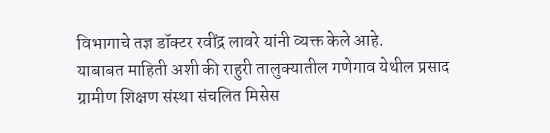विभागाचे तज्ञ डॉक्टर रवींद्र लावरे यांनी व्यक्त केले आहे.
याबाबत माहिती अशी की राहुरी तालुक्यातील गणेगाव येथील प्रसाद ग्रामीण शिक्षण संस्था संचलित मिसेस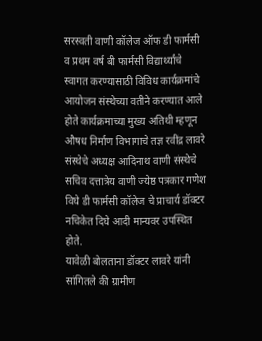सरस्वती वाणी कॉलेज ऑफ डी फार्मसी व प्रथम वर्ष बी फार्मसी विद्यार्थ्यांचे स्वागत करण्यासाठी विविध कार्यक्रमांचे आयोजन संस्थेच्या वतीने करण्यात आले होते कार्यक्रमाच्या मुख्य अतिथी म्हणून औषध निर्माण विभागाचे तज्ञ रवींद्र लावरे संस्थेचे अध्यक्ष आदिनाथ वाणी संस्थेचे सचिव दत्तात्रेय वाणी ज्येष्ठ पत्रकार गणेश विघे डी फार्मसी कॉलेज चे प्राचार्य डॉक्टर नचिकेत दिघे आदी मान्यवर उपस्थित होते.
यावेळी बोलताना डॉक्टर लावरे यांनी सांगितले की ग्रामीण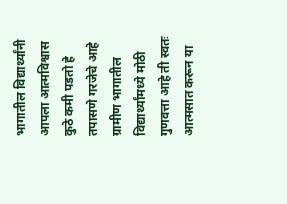भागातील विद्यार्थ्यांनी आपला आत्मविश्वास कुठे कमी पडतो हे तपासणे गरजेचे आहे ग्रामीण भागातील विद्यार्थ्यांमध्ये मोठी गुणवत्ता आहे ती स्वतः आत्मसात करून या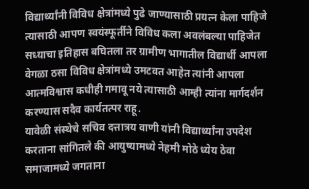विद्यार्थ्यांनी विविध क्षेत्रांमध्ये पुढे जाण्यासाठी प्रयत्न केला पाहिजे त्यासाठी आपण स्वयंस्फूर्तीने विविध कला अवलंबल्या पाहिजेत सध्याचा इतिहास बघितला तर ग्रामीण भागातील विद्यार्थी आपला वेगळा ठसा विविध क्षेत्रांमध्ये उमटवत आहेत त्यांनी आपला आत्मविश्वास कधीही गमावू नये त्यासाठी आम्ही त्यांना मार्गदर्शन करण्यास सदैव कार्यतत्पर राहू.
यावेळी संस्थेचे सचिव दत्तात्रय वाणी यांनी विद्यार्थ्यांना उपदेश करताना सांगितले की आयुष्यामध्ये नेहमी मोठे ध्येय ठेवा समाजामध्ये जगताना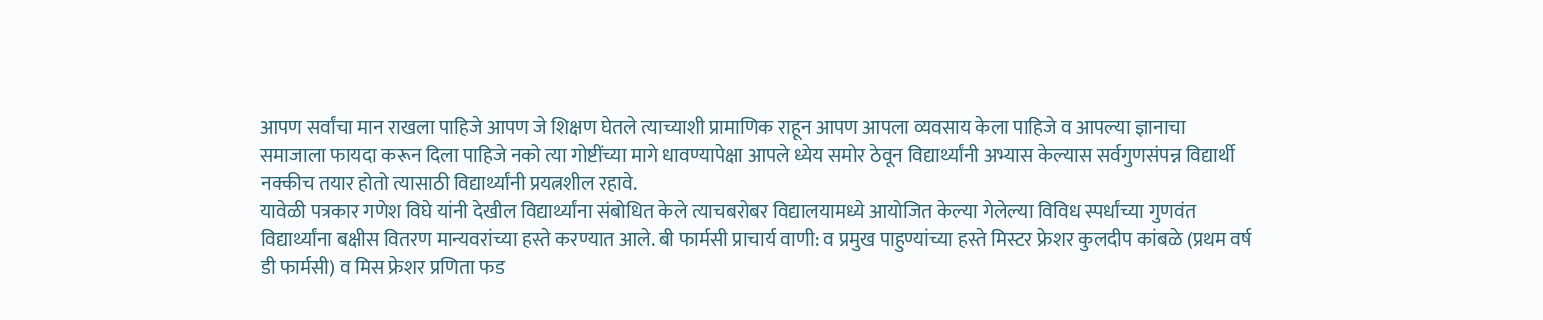आपण सर्वांचा मान राखला पाहिजे आपण जे शिक्षण घेतले त्याच्याशी प्रामाणिक राहून आपण आपला व्यवसाय केला पाहिजे व आपल्या ज्ञानाचा समाजाला फायदा करून दिला पाहिजे नको त्या गोष्टींच्या मागे धावण्यापेक्षा आपले ध्येय समोर ठेवून विद्यार्थ्यांनी अभ्यास केल्यास सर्वगुणसंपन्न विद्यार्थी नक्कीच तयार होतो त्यासाठी विद्यार्थ्यांनी प्रयत्नशील रहावे.
यावेळी पत्रकार गणेश विघे यांनी देखील विद्यार्थ्यांना संबोधित केले त्याचबरोबर विद्यालयामध्ये आयोजित केल्या गेलेल्या विविध स्पर्धांच्या गुणवंत विद्यार्थ्यांना बक्षीस वितरण मान्यवरांच्या हस्ते करण्यात आले. बी फार्मसी प्राचार्य वाणी: व प्रमुख पाहुण्यांच्या हस्ते मिस्टर फ्रेशर कुलदीप कांबळे (प्रथम वर्ष डी फार्मसी) व मिस फ्रेशर प्रणिता फड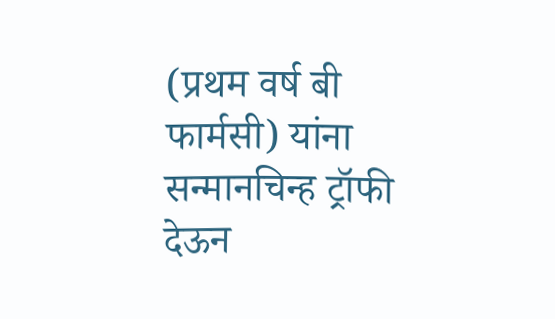(प्रथम वर्ष बी फार्मसी) यांना सन्मानचिन्ह ट्रॉफी देऊन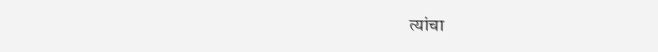त्यांचा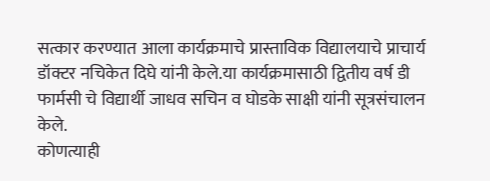सत्कार करण्यात आला कार्यक्रमाचे प्रास्ताविक विद्यालयाचे प्राचार्य डॉक्टर नचिकेत दिघे यांनी केले.या कार्यक्रमासाठी द्वितीय वर्ष डी फार्मसी चे विद्यार्थी जाधव सचिन व घोडके साक्षी यांनी सूत्रसंचालन केले.
कोणत्याही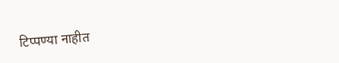टिप्पण्या नाहीत